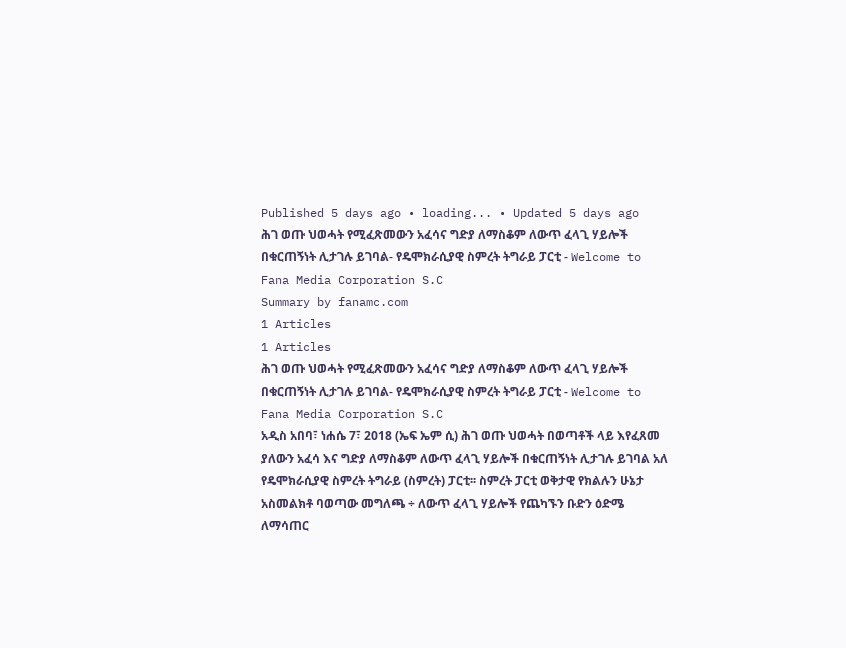Published 5 days ago • loading... • Updated 5 days ago
ሕገ ወጡ ህወሓት የሚፈጽመውን አፈሳና ግድያ ለማስቆም ለውጥ ፈላጊ ሃይሎች በቁርጠኝነት ሊታገሉ ይገባል- የዴሞክራሲያዊ ስምረት ትግራይ ፓርቲ - Welcome to Fana Media Corporation S.C
Summary by fanamc.com
1 Articles
1 Articles
ሕገ ወጡ ህወሓት የሚፈጽመውን አፈሳና ግድያ ለማስቆም ለውጥ ፈላጊ ሃይሎች በቁርጠኝነት ሊታገሉ ይገባል- የዴሞክራሲያዊ ስምረት ትግራይ ፓርቲ - Welcome to Fana Media Corporation S.C
አዲስ አበባ፣ ነሐሴ 7፣ 2018 (ኤፍ ኤም ሲ) ሕገ ወጡ ህወሓት በወጣቶች ላይ እየፈጸመ ያለውን አፈሳ እና ግድያ ለማስቆም ለውጥ ፈላጊ ሃይሎች በቁርጠኝነት ሊታገሉ ይገባል አለ የዴሞክራሲያዊ ስምረት ትግራይ (ስምረት) ፓርቲ፡፡ ስምረት ፓርቲ ወቅታዊ የክልሉን ሁኔታ አስመልክቶ ባወጣው መግለጫ ÷ ለውጥ ፈላጊ ሃይሎች የጨካኙን ቡድን ዕድሜ ለማሳጠር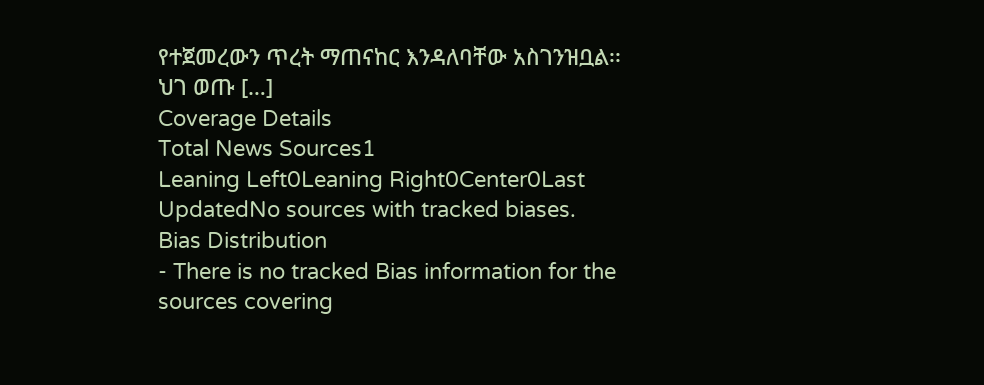የተጀመረውን ጥረት ማጠናከር እንዳለባቸው አስገንዝቧል፡፡ ህገ ወጡ […]
Coverage Details
Total News Sources1
Leaning Left0Leaning Right0Center0Last UpdatedNo sources with tracked biases.
Bias Distribution
- There is no tracked Bias information for the sources covering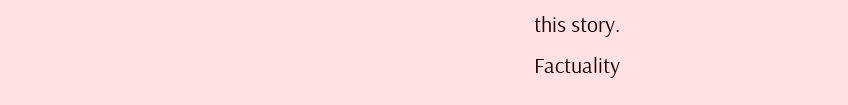this story.
Factuality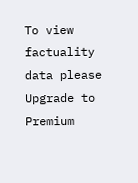To view factuality data please Upgrade to Premium